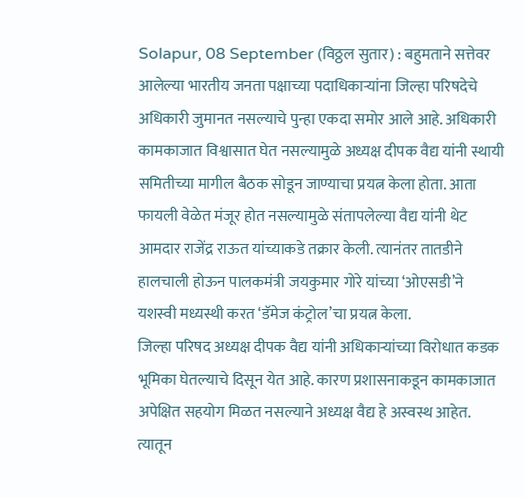Solapur, 08 September (विठ्ठल सुतार) : बहुमताने सत्तेवर आलेल्या भारतीय जनता पक्षाच्या पदाधिकाऱ्यांना जिल्हा परिषदेचे अधिकारी जुमानत नसल्याचे पुन्हा एकदा समोर आले आहे. अधिकारी कामकाजात विश्वासात घेत नसल्यामुळे अध्यक्ष दीपक वैद्य यांनी स्थायी समितीच्या मागील बैठक सोडून जाण्याचा प्रयत्न केला होता. आता फायली वेळेत मंजूर होत नसल्यामुळे संतापलेल्या वैद्य यांनी थेट आमदार राजेंद्र राऊत यांच्याकडे तक्रार केली. त्यानंतर तातडीने हालचाली होऊन पालकमंत्री जयकुमार गोरे यांच्या ‘ओएसडी’ने यशस्वी मध्यस्थी करत ‘डॅमेज कंट्रोल’चा प्रयत्न केला.
जिल्हा परिषद अध्यक्ष दीपक वैद्य यांनी अधिकाऱ्यांच्या विरोधात कडक भूमिका घेतल्याचे दिसून येत आहे. कारण प्रशासनाकडून कामकाजात अपेक्षित सहयोग मिळत नसल्याने अध्यक्ष वैद्य हे अस्वस्थ आहेत. त्यातून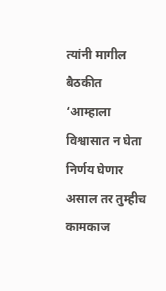त्यांनी मागील बैठकीत ‘आम्हाला विश्वासात न घेता निर्णय घेणार असाल तर तुम्हीच कामकाज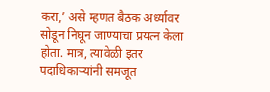करा,’ असे म्हणत बैठक अर्ध्यावर सोडून निघून जाण्याचा प्रयत्न केला होता. मात्र, त्यावेळी इतर पदाधिकाऱ्यांनी समजूत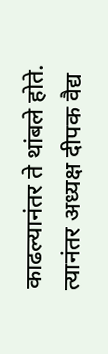काढल्यानंतर ते थांबले होते.
त्यानंतर अध्यक्ष दीपक वैद्य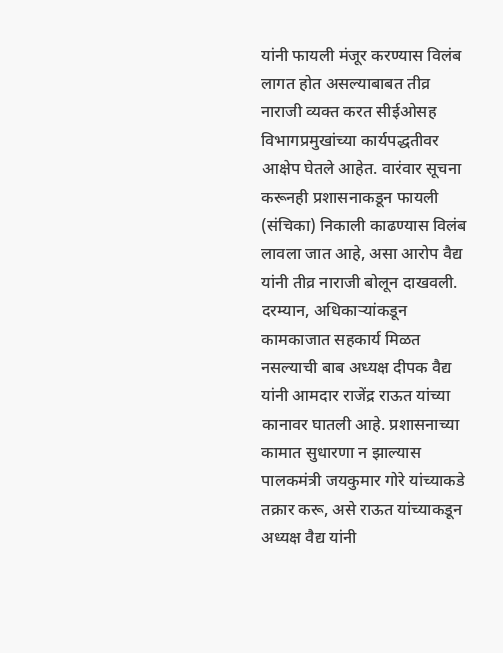यांनी फायली मंजूर करण्यास विलंब लागत होत असल्याबाबत तीव्र नाराजी व्यक्त करत सीईओसह विभागप्रमुखांच्या कार्यपद्धतीवर आक्षेप घेतले आहेत. वारंवार सूचना करूनही प्रशासनाकडून फायली (संचिका) निकाली काढण्यास विलंब लावला जात आहे, असा आरोप वैद्य यांनी तीव्र नाराजी बोलून दाखवली.
दरम्यान, अधिकाऱ्यांकडून कामकाजात सहकार्य मिळत नसल्याची बाब अध्यक्ष दीपक वैद्य यांनी आमदार राजेंद्र राऊत यांच्या कानावर घातली आहे. प्रशासनाच्या कामात सुधारणा न झाल्यास पालकमंत्री जयकुमार गोरे यांच्याकडे तक्रार करू, असे राऊत यांच्याकडून अध्यक्ष वैद्य यांनी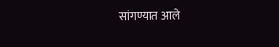सांगण्यात आले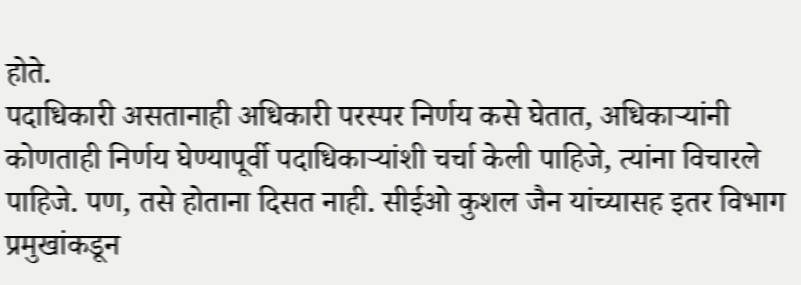होते.
पदाधिकारी असतानाही अधिकारी परस्पर निर्णय कसे घेतात, अधिकाऱ्यांनी कोणताही निर्णय घेण्यापूर्वी पदाधिकाऱ्यांशी चर्चा केली पाहिजे, त्यांना विचारले पाहिजे. पण, तसे होताना दिसत नाही. सीईओ कुशल जैन यांच्यासह इतर विभाग प्रमुखांकडून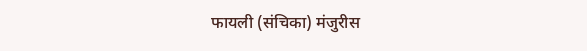फायली (संचिका) मंजुरीस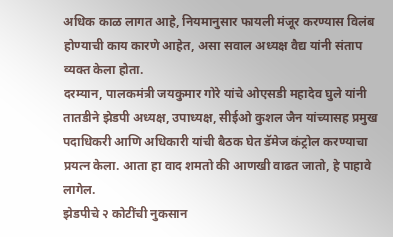अधिक काळ लागत आहे, नियमानुसार फायली मंजूर करण्यास विलंब होण्याची काय कारणे आहेत, असा सवाल अध्यक्ष वैद्य यांनी संताप व्यक्त केला होता.
दरम्यान, पालकमंत्री जयकुमार गोरे यांचे ओएसडी महादेव घुले यांनी तातडीने झेडपी अध्यक्ष, उपाध्यक्ष, सीईओ कुशल जैन यांच्यासह प्रमुख पदाधिकरी आणि अधिकारी यांची बैठक घेत डॅमेज कंट्रोल करण्याचा प्रयत्न केला. आता हा वाद शमतो की आणखी वाढत जातो, हे पाहावे लागेल.
झेडपीचे २ कोटींची नुकसान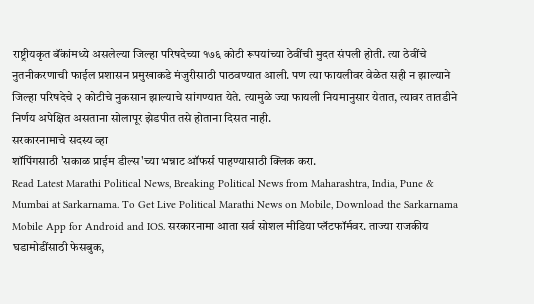राष्ट्रीयकृत बॅंकांमध्ये असलेल्या जिल्हा परिषदेच्या १७६ कोटी रूपयांच्या ठेवींची मुदत संपली होती. त्या ठेवींचे नुतनीकरणाची फाईल प्रशासन प्रमुखाकडे मंजुरीसाठी पाठवण्यात आली. पण त्या फायलीवर वेळेत सही न झाल्याने जिल्हा परिषदेचे २ कोटीचे नुकसान झाल्याचे सांगण्यात येते. त्यामुळे ज्या फायली नियमानुसार येतात, त्यावर तातडीने निर्णय अपेक्षित असताना सोलापूर झेडपीत तसे होताना दिसत नाही.
सरकारनामाचे सदस्य व्हा
शॉपिंगसाठी 'सकाळ प्राईम डील्स'च्या भन्नाट ऑफर्स पाहण्यासाठी क्लिक करा.
Read Latest Marathi Political News, Breaking Political News from Maharashtra, India, Pune & Mumbai at Sarkarnama. To Get Live Political Marathi News on Mobile, Download the Sarkarnama Mobile App for Android and IOS. सरकारनामा आता सर्व सोशल मीडिया प्लॅटफॉर्मवर. ताज्या राजकीय घडामोडींसाठी फेसबुक,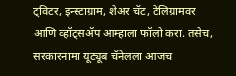ट्विटर, इन्स्टाग्राम, शेअर चॅट, टेलिग्रामवर आणि व्हॉट्सॲप आम्हाला फॉलो करा. तसेच, सरकारनामा यूट्यूब चॅनेलला आजच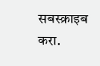सबस्क्राइब करा.